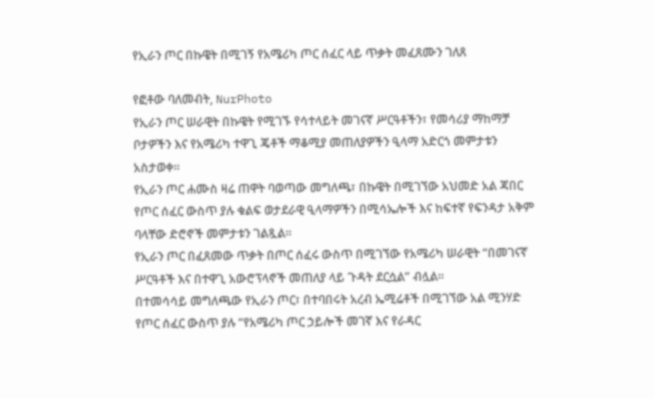የኢራን ጦር በኩዌት በሚገኝ የአሜሪካ ጦር ሰፈር ላይ ጥቃት መፈጸሙን ገለጸ

የፎቶው ባለመብት, NurPhoto
የኢራን ጦር ሠራዊት በኩዌት የሚገኙ የሳተላይት መገናኛ ሥርዓቶችን፣ የመሳሪያ ማከማቻ ቦታዎችን እና የአሜሪካ ተዋጊ ጄቶች ማቆሚያ መጠለያዎችን ዒላማ አድርጎ መምታቱን አስታወቀ።
የኢራን ጦር ሐሙስ ዛሬ ጠዋት ባወጣው መግለጫ፣ በኩዌት በሚገኘው አህመድ አል ጃበር የጦር ሰፈር ውስጥ ያሉ ቁልፍ ወታደራዊ ዒላማዎችን በሚሳኤሎች እና ከፍተኛ የፍንዳታ አቅም ባላቸው ድሮኖች መምታቱን ገልጿል።
የኢራን ጦር በፈጸመው ጥቃት በጦር ሰፈሩ ውስጥ በሚገኘው የአሜሪካ ሠራዊት “በመገናኛ ሥርዓቶች እና በተዋጊ አውሮፕላኖች መጠለያ ላይ ጉዳት ደርሷል” ብሏል።
በተመሳሳይ መግለጫው የኢራን ጦር፣ በተባበሩት አረብ ኤሚሬቶች በሚገኘው አል ሚንሃድ የጦር ሰፈር ውስጥ ያሉ “የአሜሪካ ጦር ኃይሎች መገኛ እና የራዳር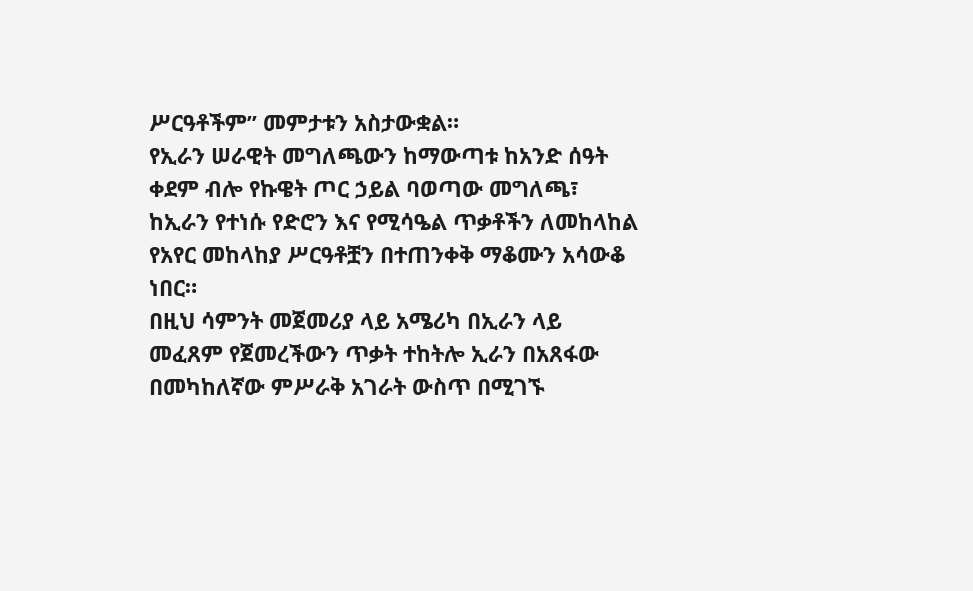ሥርዓቶችም” መምታቱን አስታውቋል።
የኢራን ሠራዊት መግለጫውን ከማውጣቱ ከአንድ ሰዓት ቀደም ብሎ የኩዌት ጦር ኃይል ባወጣው መግለጫ፣ ከኢራን የተነሱ የድሮን እና የሚሳዔል ጥቃቶችን ለመከላከል የአየር መከላከያ ሥርዓቶቿን በተጠንቀቅ ማቆሙን አሳውቆ ነበር።
በዚህ ሳምንት መጀመሪያ ላይ አሜሪካ በኢራን ላይ መፈጸም የጀመረችውን ጥቃት ተከትሎ ኢራን በአጸፋው በመካከለኛው ምሥራቅ አገራት ውስጥ በሚገኙ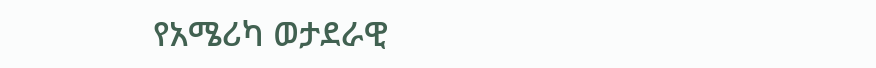የአሜሪካ ወታደራዊ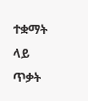ተቋማት ላይ ጥቃት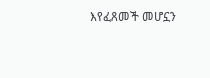እየፈጸመች መሆኗን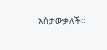አስታውቃለች።